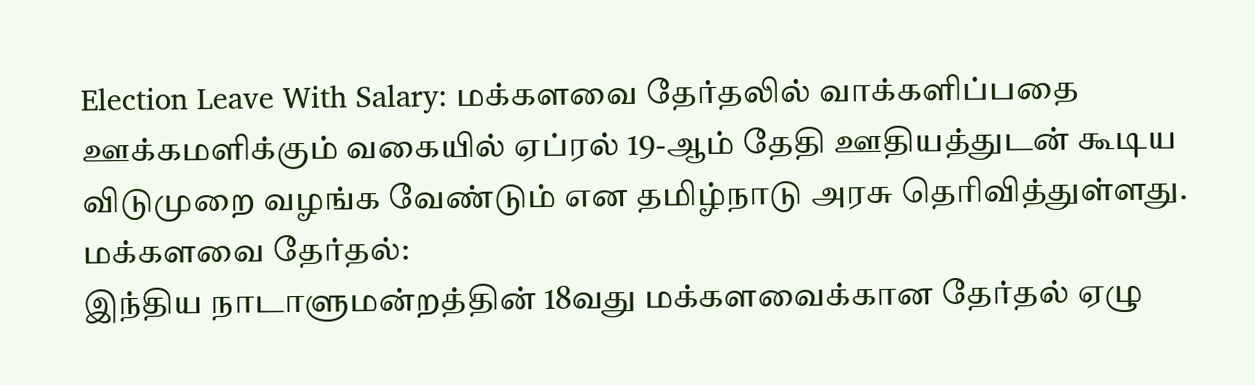Election Leave With Salary: மக்களவை தேர்தலில் வாக்களிப்பதை ஊக்கமளிக்கும் வகையில் ஏப்ரல் 19-ஆம் தேதி ஊதியத்துடன் கூடிய விடுமுறை வழங்க வேண்டும் என தமிழ்நாடு அரசு தெரிவித்துள்ளது.
மக்களவை தேர்தல்:
இந்திய நாடாளுமன்றத்தின் 18வது மக்களவைக்கான தேர்தல் ஏழு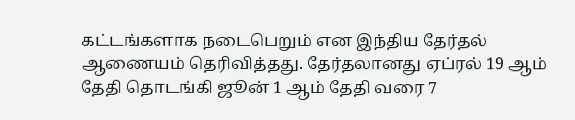கட்டங்களாக நடைபெறும் என இந்திய தேர்தல் ஆணையம் தெரிவித்தது. தேர்தலானது ஏப்ரல் 19 ஆம் தேதி தொடங்கி ஜூன் 1 ஆம் தேதி வரை 7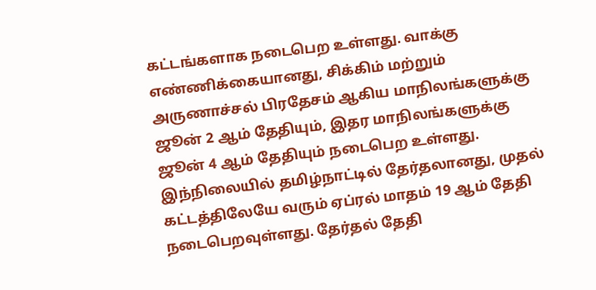கட்டங்களாக நடைபெற உள்ளது. வாக்கு எண்ணிக்கையானது, சிக்கிம் மற்றும் அருணாச்சல் பிரதேசம் ஆகிய மாநிலங்களுக்கு ஜூன் 2 ஆம் தேதியும், இதர மாநிலங்களுக்கு ஜூன் 4 ஆம் தேதியும் நடைபெற உள்ளது.
இந்நிலையில் தமிழ்நாட்டில் தேர்தலானது, முதல் கட்டத்திலேயே வரும் ஏப்ரல் மாதம் 19 ஆம் தேதி நடைபெறவுள்ளது. தேர்தல் தேதி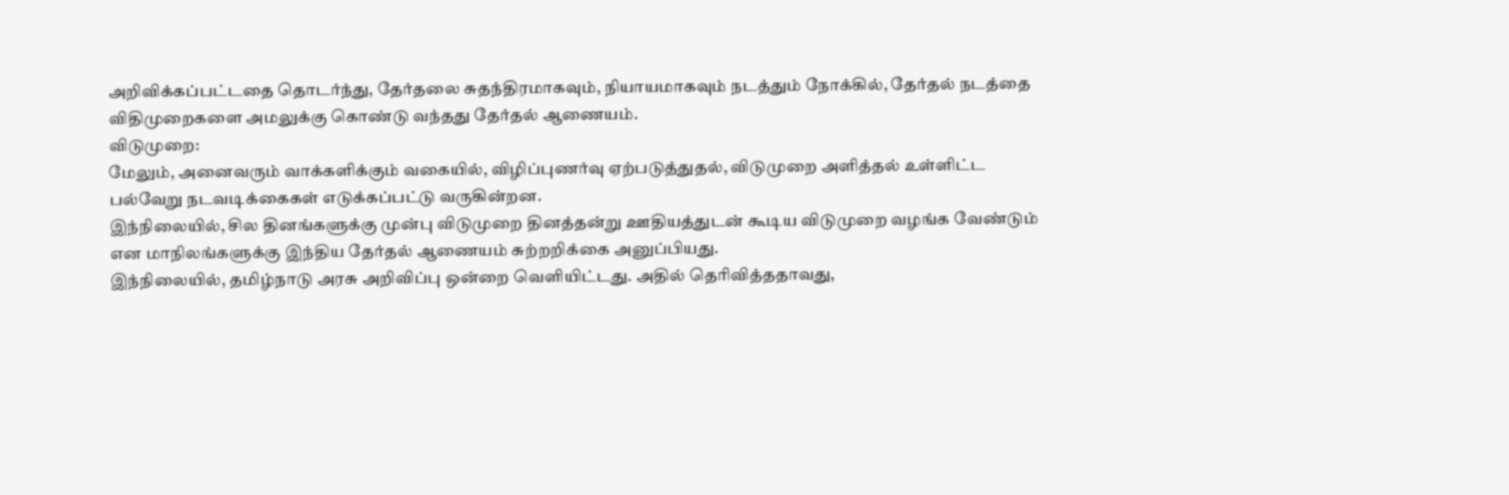அறிவிக்கப்பட்டதை தொடர்ந்து, தேர்தலை சுதந்திரமாகவும், நியாயமாகவும் நடத்தும் நோக்கில், தேர்தல் நடத்தை விதிமுறைகளை அமலுக்கு கொண்டு வந்தது தேர்தல் ஆணையம்.
விடுமுறை:
மேலும், அனைவரும் வாக்களிக்கும் வகையில், விழிப்புணர்வு ஏற்படுத்துதல், விடுமுறை அளித்தல் உள்ளிட்ட பல்வேறு நடவடிக்கைகள் எடுக்கப்பட்டு வருகின்றன.
இந்நிலையில், சில தினங்களுக்கு முன்பு விடுமுறை தினத்தன்று ஊதியத்துடன் கூடிய விடுமுறை வழங்க வேண்டும் என மாநிலங்களுக்கு இந்திய தேர்தல் ஆணையம் சுற்றறிக்கை அனுப்பியது.
இந்நிலையில், தமிழ்நாடு அரசு அறிவிப்பு ஒன்றை வெளியிட்டது. அதில் தெரிவித்ததாவது,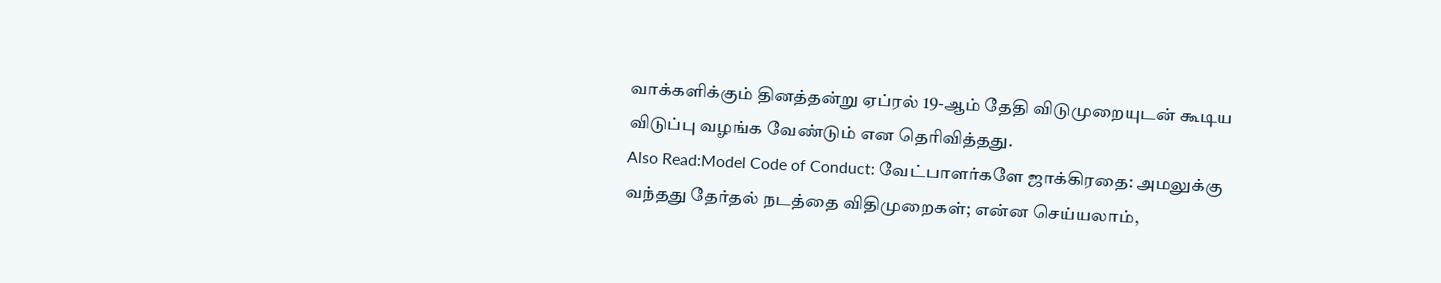வாக்களிக்கும் தினத்தன்று ஏப்ரல் 19-ஆம் தேதி விடுமுறையுடன் கூடிய விடுப்பு வழங்க வேண்டும் என தெரிவித்தது.
Also Read:Model Code of Conduct: வேட்பாளர்களே ஜாக்கிரதை: அமலுக்கு வந்தது தேர்தல் நடத்தை விதிமுறைகள்; என்ன செய்யலாம்,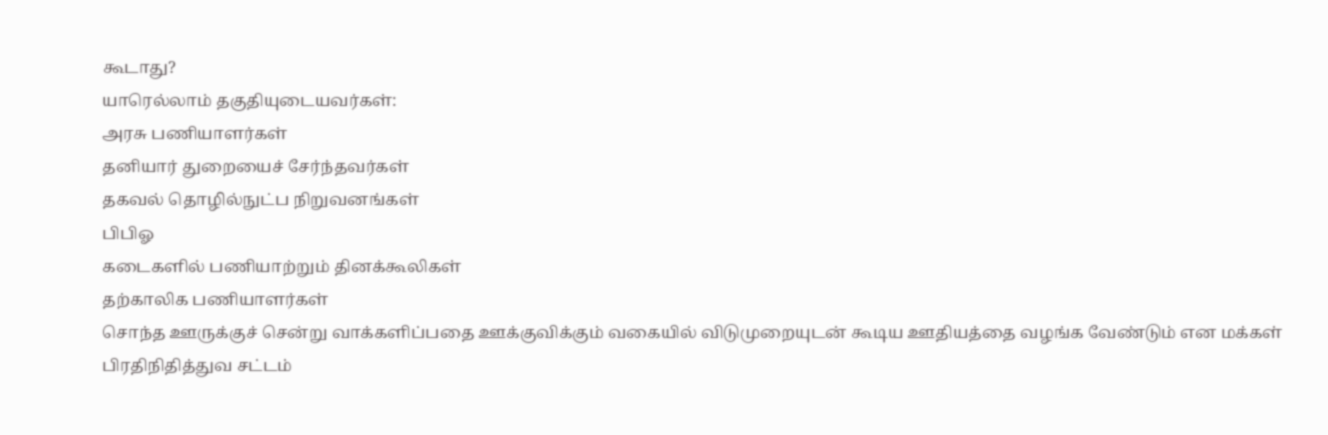கூடாது?
யாரெல்லாம் தகுதியுடையவர்கள்:
அரசு பணியாளர்கள்
தனியார் துறையைச் சேர்ந்தவர்கள்
தகவல் தொழில்நுட்ப நிறுவனங்கள்
பிபிஓ
கடைகளில் பணியாற்றும் தினக்கூலிகள்
தற்காலிக பணியாளர்கள்
சொந்த ஊருக்குச் சென்று வாக்களிப்பதை ஊக்குவிக்கும் வகையில் விடுமுறையுடன் கூடிய ஊதியத்தை வழங்க வேண்டும் என மக்கள் பிரதிநிதித்துவ சட்டம்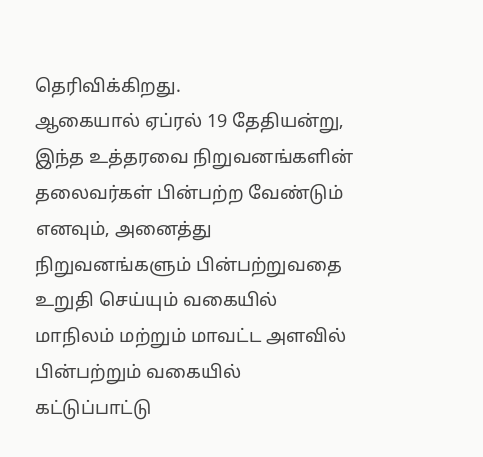தெரிவிக்கிறது.
ஆகையால் ஏப்ரல் 19 தேதியன்று, இந்த உத்தரவை நிறுவனங்களின் தலைவர்கள் பின்பற்ற வேண்டும் எனவும், அனைத்து நிறுவனங்களும் பின்பற்றுவதை உறுதி செய்யும் வகையில் மாநிலம் மற்றும் மாவட்ட அளவில் பின்பற்றும் வகையில் கட்டுப்பாட்டு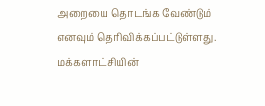அறையை தொடங்க வேண்டும் எனவும் தெரிவிக்கப்பட்டுள்ளது.
மக்களாட்சியின்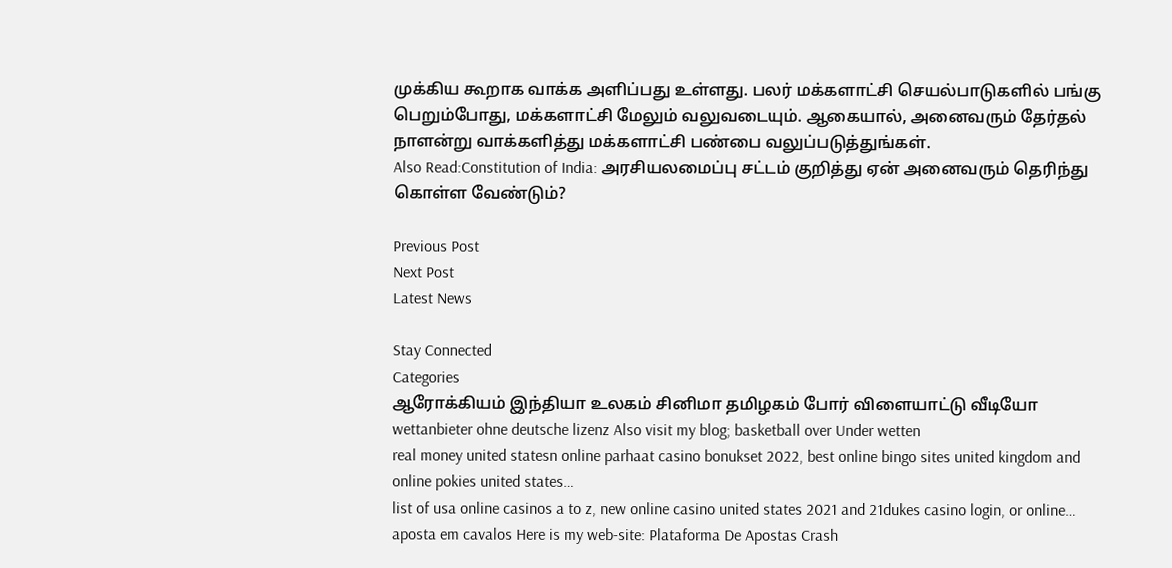முக்கிய கூறாக வாக்க அளிப்பது உள்ளது. பலர் மக்களாட்சி செயல்பாடுகளில் பங்கு பெறும்போது, மக்களாட்சி மேலும் வலுவடையும். ஆகையால், அனைவரும் தேர்தல் நாளன்று வாக்களித்து மக்களாட்சி பண்பை வலுப்படுத்துங்கள்.
Also Read:Constitution of India: அரசியலமைப்பு சட்டம் குறித்து ஏன் அனைவரும் தெரிந்து கொள்ள வேண்டும்?

Previous Post
Next Post
Latest News

Stay Connected
Categories
ஆரோக்கியம் இந்தியா உலகம் சினிமா தமிழகம் போர் விளையாட்டு வீடியோ
wettanbieter ohne deutsche lizenz Also visit my blog; basketball over Under wetten
real money united statesn online parhaat casino bonukset 2022, best online bingo sites united kingdom and online pokies united states…
list of usa online casinos a to z, new online casino united states 2021 and 21dukes casino login, or online…
aposta em cavalos Here is my web-site: Plataforma De Apostas Crash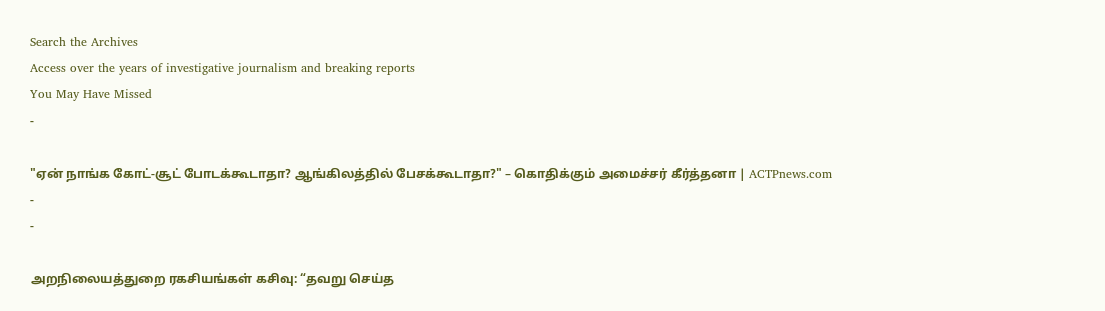Search the Archives
Access over the years of investigative journalism and breaking reports
You May Have Missed
-

"ஏன் நாங்க கோட்-சூட் போடக்கூடாதா? ஆங்கிலத்தில் பேசக்கூடாதா?" – கொதிக்கும் அமைச்சர் கீர்த்தனா | ACTPnews.com
-
-

அறநிலையத்துறை ரகசியங்கள் கசிவு: “தவறு செய்த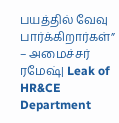பயத்தில் வேவு பார்க்கிறார்கள்” – அமைச்சர் ரமேஷ்| Leak of HR&CE Department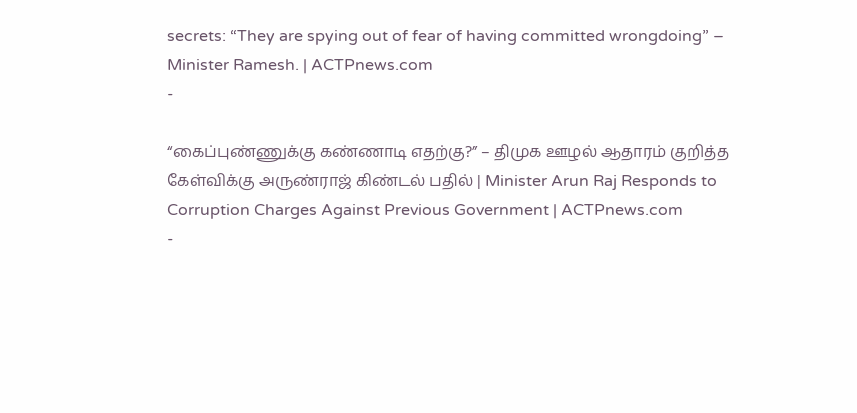secrets: “They are spying out of fear of having committed wrongdoing” – Minister Ramesh. | ACTPnews.com
-

“கைப்புண்ணுக்கு கண்ணாடி எதற்கு?” – திமுக ஊழல் ஆதாரம் குறித்த கேள்விக்கு அருண்ராஜ் கிண்டல் பதில் | Minister Arun Raj Responds to Corruption Charges Against Previous Government | ACTPnews.com
-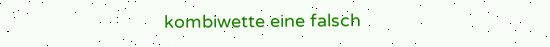kombiwette eine falsch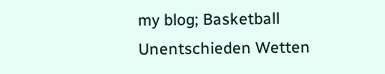my blog; Basketball Unentschieden Wetten